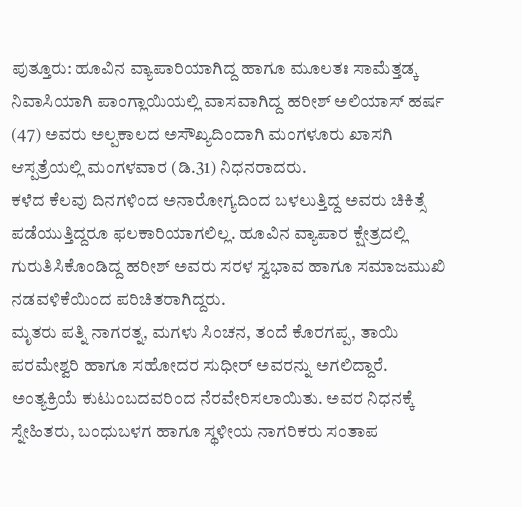ಪುತ್ತೂರು: ಹೂವಿನ ವ್ಯಾಪಾರಿಯಾಗಿದ್ದ ಹಾಗೂ ಮೂಲತಃ ಸಾಮೆತ್ತಡ್ಕ ನಿವಾಸಿಯಾಗಿ ಪಾಂಗ್ಲಾಯಿಯಲ್ಲಿ ವಾಸವಾಗಿದ್ದ ಹರೀಶ್ ಅಲಿಯಾಸ್ ಹರ್ಷ (47) ಅವರು ಅಲ್ಪಕಾಲದ ಅಸೌಖ್ಯದಿಂದಾಗಿ ಮಂಗಳೂರು ಖಾಸಗಿ ಆಸ್ಪತ್ರೆಯಲ್ಲಿ ಮಂಗಳವಾರ (ಡಿ.31) ನಿಧನರಾದರು.
ಕಳೆದ ಕೆಲವು ದಿನಗಳಿಂದ ಅನಾರೋಗ್ಯದಿಂದ ಬಳಲುತ್ತಿದ್ದ ಅವರು ಚಿಕಿತ್ಸೆ ಪಡೆಯುತ್ತಿದ್ದರೂ ಫಲಕಾರಿಯಾಗಲಿಲ್ಲ. ಹೂವಿನ ವ್ಯಾಪಾರ ಕ್ಷೇತ್ರದಲ್ಲಿ ಗುರುತಿಸಿಕೊಂಡಿದ್ದ ಹರೀಶ್ ಅವರು ಸರಳ ಸ್ವಭಾವ ಹಾಗೂ ಸಮಾಜಮುಖಿ ನಡವಳಿಕೆಯಿಂದ ಪರಿಚಿತರಾಗಿದ್ದರು.
ಮೃತರು ಪತ್ನಿ ನಾಗರತ್ನ, ಮಗಳು ಸಿಂಚನ, ತಂದೆ ಕೊರಗಪ್ಪ, ತಾಯಿ ಪರಮೇಶ್ವರಿ ಹಾಗೂ ಸಹೋದರ ಸುಧೀರ್ ಅವರನ್ನು ಅಗಲಿದ್ದಾರೆ.
ಅಂತ್ಯಕ್ರಿಯೆ ಕುಟುಂಬದವರಿಂದ ನೆರವೇರಿಸಲಾಯಿತು. ಅವರ ನಿಧನಕ್ಕೆ ಸ್ನೇಹಿತರು, ಬಂಧುಬಳಗ ಹಾಗೂ ಸ್ಥಳೀಯ ನಾಗರಿಕರು ಸಂತಾಪ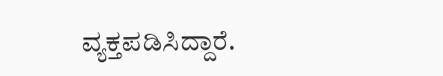ವ್ಯಕ್ತಪಡಿಸಿದ್ದಾರೆ.